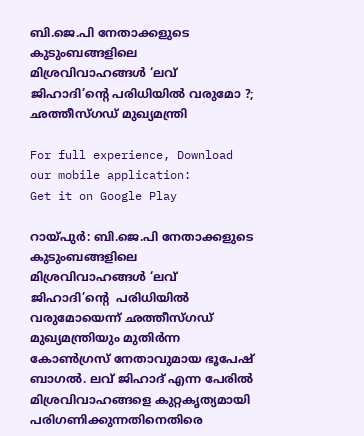ബി.ജെ.പി നേതാക്കളുടെ കുടുംബങ്ങളിലെ മിശ്രവിവാഹങ്ങള്‍ ‘ലവ് ജിഹാദി’ന്റെ പരിധിയില്‍ വരുമോ ?; ഛത്തീസ്ഗഡ് മുഖ്യമന്ത്രി

For full experience, Download our mobile application:
Get it on Google Play

റായ്പുര്‍: ബി.ജെ.പി നേതാക്കളുടെ കുടുംബങ്ങളിലെ മിശ്രവിവാഹങ്ങള്‍ ‘ലവ് ജിഹാദി’ന്റെ  പരിധിയില്‍ വരുമോയെന്ന് ഛത്തീസ്ഗഡ് മുഖ്യമന്ത്രിയും മുതിര്‍ന്ന കോണ്‍ഗ്രസ് നേതാവുമായ ഭൂപേഷ് ബാഗല്‍. ലവ് ജിഹാദ് എന്ന പേരില്‍ മിശ്രവിവാഹങ്ങളെ കുറ്റകൃത്യമായി പരിഗണിക്കുന്നതിനെതിരെ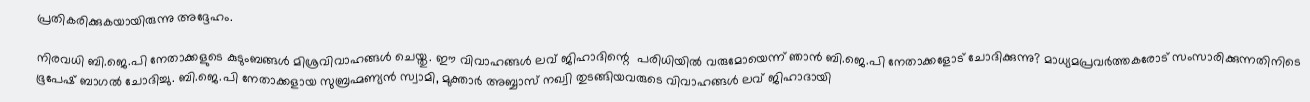പ്രതികരിക്കുകയായിരുന്നു അദ്ദേഹം.

നിരവധി ബി.ജെ.പി നേതാക്കളുടെ കുടുംബങ്ങള്‍ മിശ്രവിവാഹങ്ങള്‍ ചെയ്തു. ഈ വിവാഹങ്ങള്‍ ലവ് ജിഹാദിന്റെ  പരിധിയില്‍ വരുമോയെന്ന് ഞാന്‍ ബി.ജെ.പി നേതാക്കളോട് ചോദിക്കുന്നു? മാധ്യമപ്രവര്‍ത്തകരോട് സംസാരിക്കുന്നതിനിടെ ഭൂപേഷ് ബാഗല്‍ ചോദിച്ചു. ബി.ജെ.പി നേതാക്കളായ സുബ്രഹ്മണ്യന്‍ സ്വാമി, മുക്താര്‍ അബ്ബാസ് നഖ്വി തുടങ്ങിയവരുടെ വിവാഹങ്ങള്‍ ലവ് ജിഹാദായി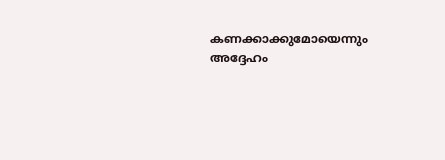കണക്കാക്കുമോയെന്നും അദ്ദേഹം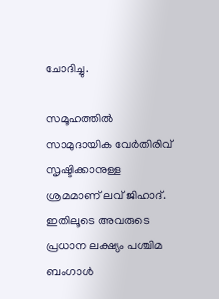ചോദിച്ചു.

സമൂഹത്തില്‍ സാമുദായിക വേര്‍തിരിവ് സൃഷ്ടിക്കാനുള്ള ശ്രമമാണ് ലവ് ജിഹാദ്. ഇതിലൂടെ അവരുടെ പ്രധാന ലക്ഷ്യം പശ്ചിമ ബംഗാള്‍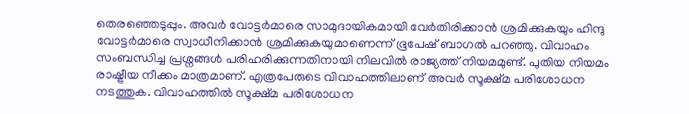തെരഞ്ഞെടുപ്പും. അവര്‍ വോട്ടര്‍മാരെ സാമുദായികമായി വേര്‍തിരിക്കാന്‍ ശ്രമിക്കുകയും ഹിന്ദു വോട്ടര്‍മാരെ സ്വാധീനിക്കാന്‍ ശ്രമിക്കുകയുമാണെന്ന് ഭൂപേഷ് ബാഗല്‍ പറഞ്ഞു. വിവാഹം സംബന്ധിച്ച പ്രശ്നങ്ങള്‍ പരിഹരിക്കുന്നതിനായി നിലവില്‍ രാജ്യത്ത് നിയമമുണ്ട്. പുതിയ നിയമം രാഷ്ട്രീയ നീക്കം മാത്രമാണ്. എത്രപേരുടെ വിവാഹത്തിലാണ് അവര്‍ സൂക്ഷ്മ പരിശോധന നടത്തുക. വിവാഹത്തില്‍ സൂക്ഷ്മ പരിശോധന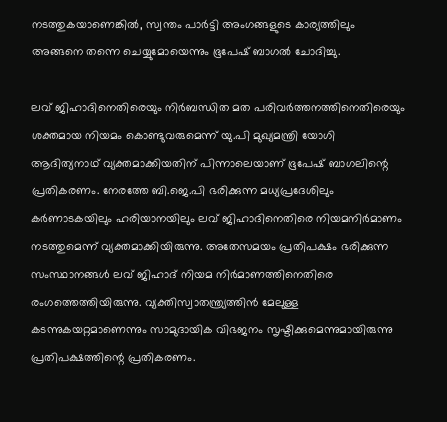നടത്തുകയാണെങ്കില്‍, സ്വന്തം പാര്‍ട്ടി അംഗങ്ങളുടെ കാര്യത്തിലും അങ്ങനെ തന്നെ ചെയ്യുമോയെന്നും ഭൂപേഷ് ബാഗല്‍ ചോദിച്ചു.

ലവ് ജിഹാദിനെതിരെയും നിര്‍ബന്ധിത മത പരിവര്‍ത്തനത്തിനെതിരെയും ശക്തമായ നിയമം കൊണ്ടുവരുമെന്ന് യു.പി മുഖ്യമന്ത്രി യോഗി ആദിത്യനാഥ് വ്യക്തമാക്കിയതിന് പിന്നാലെയാണ് ഭൂപേഷ് ബാഗലിന്റെ  പ്രതികരണം. നേരത്തേ ബി.ജെ.പി ഭരിക്കുന്ന മധ്യപ്രദേശിലും കര്‍ണാടകയിലും ഹരിയാനയിലും ലവ് ജിഹാദിനെതിരെ നിയമനിര്‍മാണം നടത്തുമെന്ന് വ്യക്തമാക്കിയിരുന്നു. അതേസമയം പ്രതിപക്ഷം ഭരിക്കുന്ന സംസ്ഥാനങ്ങള്‍ ലവ് ജിഹാദ് നിയമ നിര്‍മാണത്തിനെതിരെ രംഗത്തെത്തിയിരുന്നു. വ്യക്തിസ്വാതന്ത്ര്യത്തിന്‍ മേലുള്ള കടന്നുകയറ്റമാണെന്നും സാമുദായിക വിഭജനം സൃഷ്ടിക്കുമെന്നുമായിരുന്നു പ്രതിപക്ഷത്തിന്റെ പ്രതികരണം.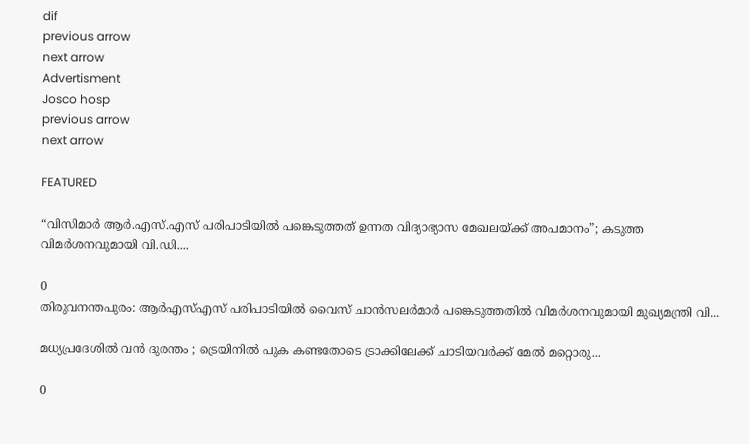dif
previous arrow
next arrow
Advertisment
Josco hosp
previous arrow
next arrow

FEATURED

“വിസിമാർ ആർ.എസ്.എസ് പരിപാടിയിൽ പങ്കെടുത്തത് ഉന്നത വിദ്യാഭ്യാസ മേഖലയ്ക്ക് അപമാനം”; കടുത്ത വിമർശനവുമായി വി.ഡി....

0
തിരുവനന്തപുരം: ആര്‍എസ്എസ് പരിപാടിയില്‍ വൈസ് ചാന്‍സലര്‍മാര്‍ പങ്കെടുത്തതില്‍ വിമര്‍ശനവുമായി മുഖ്യമന്ത്രി വി...

മധ്യപ്രദേശിൽ വൻ ദുരന്തം ; ട്രെയിനിൽ പുക കണ്ടതോടെ ട്രാക്കിലേക്ക് ചാടിയവർക്ക് മേൽ മറ്റൊരു...

0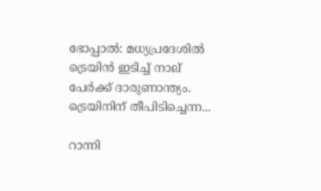ഭോപ്പാല്‍: മധ്യപ്രദേശില്‍ ട്രെയിന്‍ ഇടിച്ച് നാല് പേര്‍ക്ക് ദാരുണാന്ത്യം. ട്രെയിനിന് തീപിടിച്ചെന്ന...

റാന്നി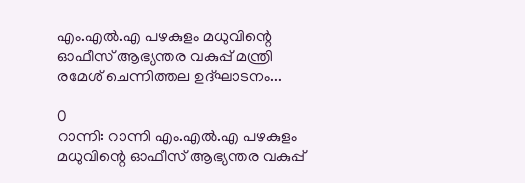എം.എൽ.എ പഴകുളം മധുവിന്റെ ഓഫീസ് ആഭ്യന്തര വകുപ്പ് മന്ത്രി രമേശ് ചെന്നിത്തല ഉദ്ഘാടനം...

0
റാന്നി: റാന്നി എം.എൽ.എ പഴകുളം മധുവിന്റെ ഓഫീസ് ആഭ്യന്തര വകുപ്പ്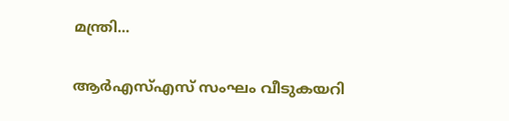മന്ത്രി...

ആർഎസ്എസ് സംഘം വീടുകയറി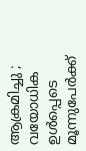ആക്രമിച്ചു ; വയോധിക ഉൾപ്പെടെ മൂന്നുപേർക്ക്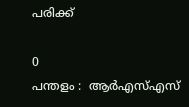പരിക്ക്

0
പന്തളം :  ആർഎസ്എസ്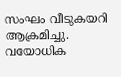സംഘം വീടുകയറി ആക്രമിച്ചു. വയോധിക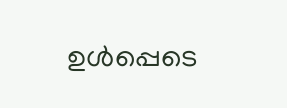ഉൾപ്പെടെ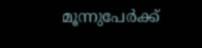മൂന്നുപേർക്ക്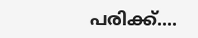പരിക്ക്....